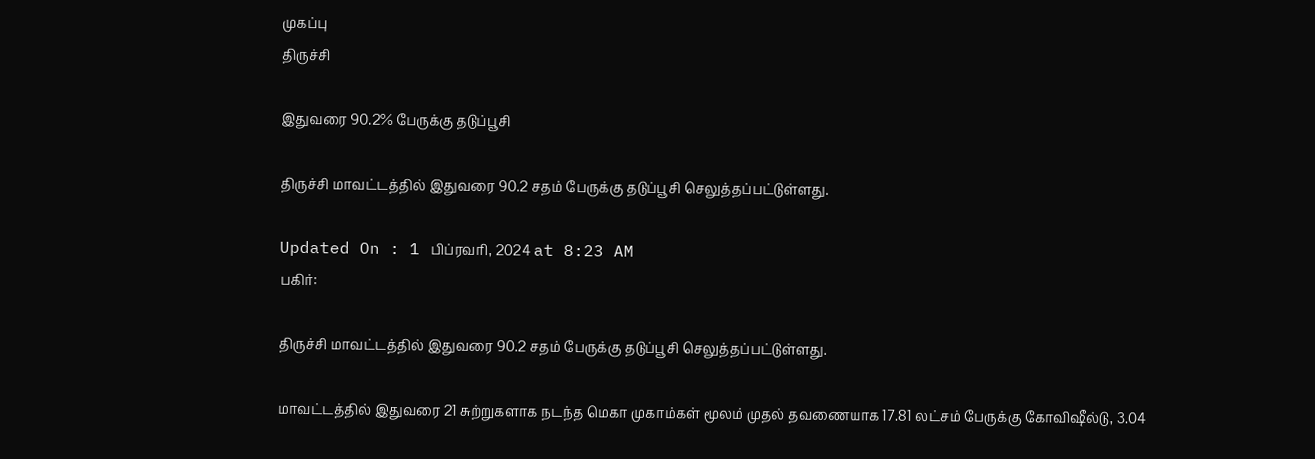முகப்பு
திருச்சி

இதுவரை 90.2% பேருக்கு தடுப்பூசி

திருச்சி மாவட்டத்தில் இதுவரை 90.2 சதம் பேருக்கு தடுப்பூசி செலுத்தப்பட்டுள்ளது.

Updated On : 1 பிப்ரவரி, 2024 at 8:23 AM
பகிர்:

திருச்சி மாவட்டத்தில் இதுவரை 90.2 சதம் பேருக்கு தடுப்பூசி செலுத்தப்பட்டுள்ளது.

மாவட்டத்தில் இதுவரை 21 சுற்றுகளாக நடந்த மெகா முகாம்கள் மூலம் முதல் தவணையாக 17.81 லட்சம் பேருக்கு கோவிஷீல்டு, 3.04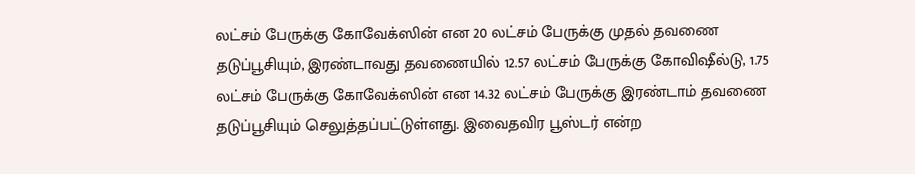லட்சம் பேருக்கு கோவேக்ஸின் என 20 லட்சம் பேருக்கு முதல் தவணை தடுப்பூசியும், இரண்டாவது தவணையில் 12.57 லட்சம் பேருக்கு கோவிஷீல்டு, 1.75 லட்சம் பேருக்கு கோவேக்ஸின் என 14.32 லட்சம் பேருக்கு இரண்டாம் தவணை தடுப்பூசியும் செலுத்தப்பட்டுள்ளது. இவைதவிர பூஸ்டர் என்ற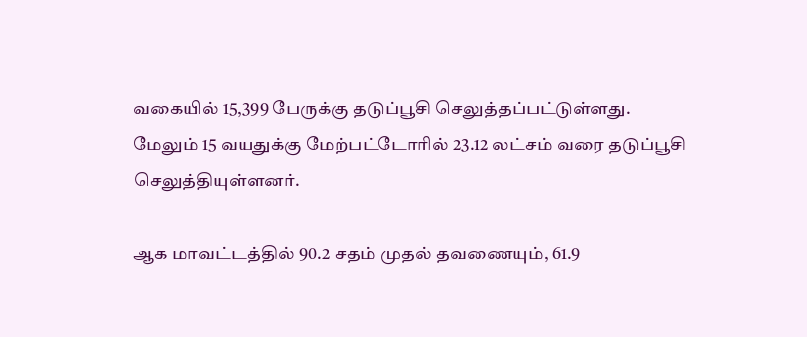வகையில் 15,399 பேருக்கு தடுப்பூசி செலுத்தப்பட்டுள்ளது. மேலும் 15 வயதுக்கு மேற்பட்டோரில் 23.12 லட்சம் வரை தடுப்பூசி செலுத்தியுள்ளனர்.

ஆக மாவட்டத்தில் 90.2 சதம் முதல் தவணையும், 61.9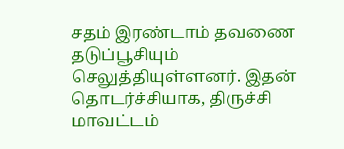சதம் இரண்டாம் தவணை தடுப்பூசியும் செலுத்தியுள்ளனர். இதன் தொடர்ச்சியாக, திருச்சி மாவட்டம்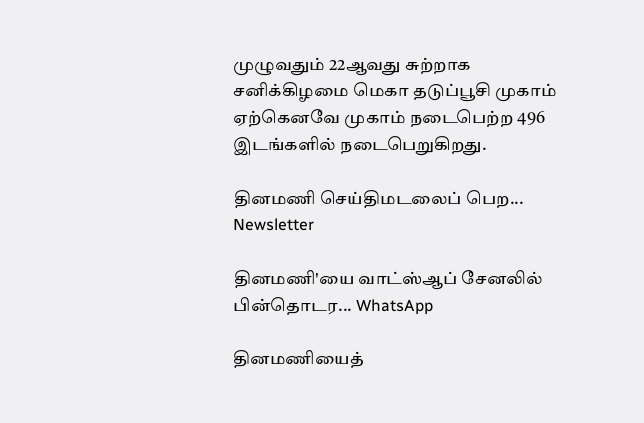முழுவதும் 22ஆவது சுற்றாக சனிக்கிழமை மெகா தடுப்பூசி முகாம் ஏற்கெனவே முகாம் நடைபெற்ற 496 இடங்களில் நடைபெறுகிறது.

தினமணி செய்திமடலைப் பெற... Newsletter

தினமணி'யை வாட்ஸ்ஆப் சேனலில் பின்தொடர... WhatsApp

தினமணியைத்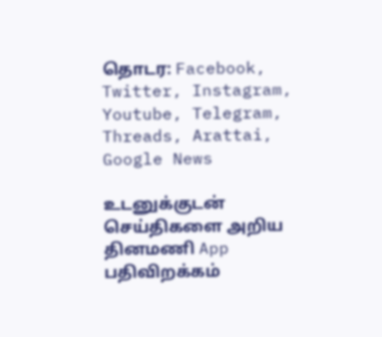தொடர: Facebook, Twitter, Instagram, Youtube, Telegram, Threads, Arattai, Google News

உடனுக்குடன் செய்திகளை அறிய தினமணி App பதிவிறக்கம்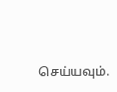செய்யவும்.